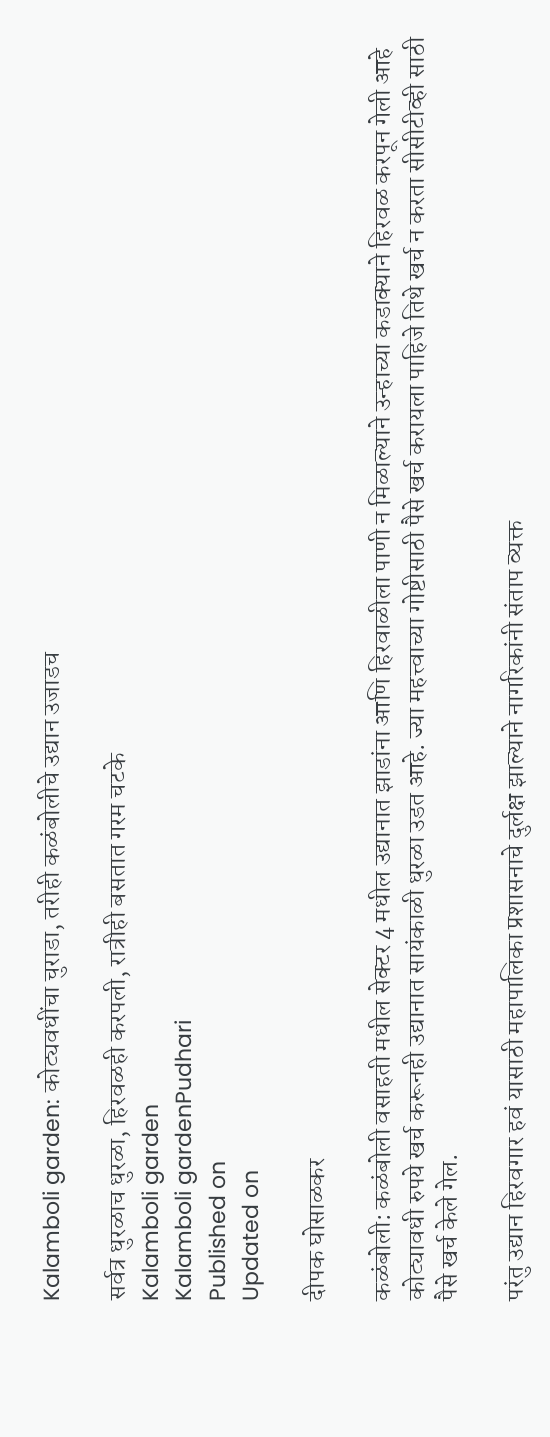Kalamboli garden: कोट्यवधींचा चुराडा, तरीही कळंबोलीचे उद्यान उजाडच

सर्वत्र धुरळाच धुरळा, हिरवळही करपली, रात्रीही बसतात गरम चटके
Kalamboli garden
Kalamboli gardenPudhari
Published on
Updated on

दीपक घोसाळकर

कळंबोली: कळंबोली वसाहती मधील सेक्टर 4 मधील उद्यानात झाडांना आणि हिरवाळीला पाणी न मिळाल्याने उन्हाच्या कडाक्याने हिरवळ करपून गेली आहे कोट्यावधी रुपये खर्च करूनही उद्यानात सायंकाळी धुरळा उडत आहे. ज्या महत्त्वाच्या गोष्टीसाठी पैसे खर्च करायला पाहिजे तिथे खर्च न करता सीसीटीव्ही साठी पैसे खर्च केले गेल.

परंतु उद्यान हिरवगार हवं यासाठी महापालिका प्रशासनाचे दुर्लक्ष झाल्याने नागरिकांनी संताप व्यक्त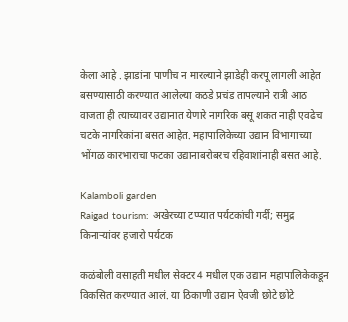केला आहे . झाडांना पाणीच न मारल्याने झाडेही करपू लागली आहेत बसण्यासाठी करण्यात आलेल्या कठडे प्रचंड तापल्याने रात्री आठ वाजता ही त्याच्यावर उद्यानात येणारे नागरिक बसू शकत नाही एवढेच चटके नागरिकांना बसत आहेत. महापालिकेच्या उद्यान विभागाच्या भोंगळ कारभाराचा फटका उद्यानाबरोबरच रहिवाशांनाही बसत आहे.

Kalamboli garden
Raigad tourism: अखेरच्या टप्प्यात पर्यटकांची गर्दी; समुद्र किनाऱ्यांवर हजारो पर्यटक

कळंबोली वसाहती मधील सेक्टर 4 मधील एक उद्यान महापालिकेकडून विकसित करण्यात आलं. या ठिकाणी उद्यान ऐवजी छोटे छोटे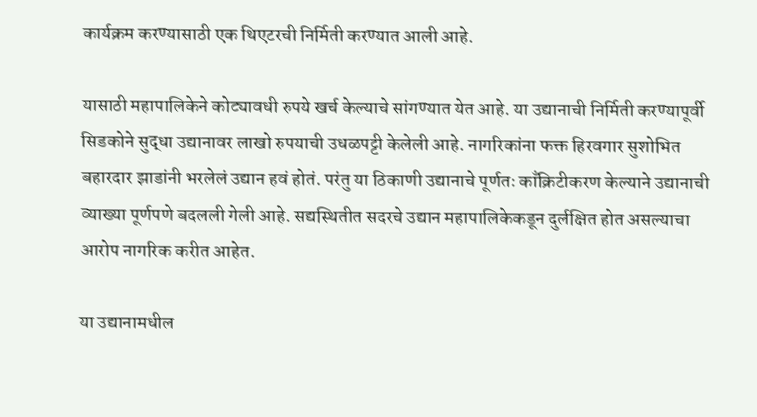कार्यक्रम करण्यासाठी एक थिएटरची निर्मिती करण्यात आली आहे.

यासाठी महापालिकेने कोट्यावधी रुपये खर्च केल्याचे सांगण्यात येत आहे. या उद्यानाची निर्मिती करण्यापूर्वी सिडकोने सुद्धा उद्यानावर लाखो रुपयाची उधळपट्टी केलेली आहे. नागरिकांना फक्त हिरवगार सुशोभित बहारदार झाडांनी भरलेलं उद्यान हवं होतं. परंतु या ठिकाणी उद्यानाचे पूर्णतः काँक्रिटीकरण केल्याने उद्यानाची व्याख्या पूर्णपणे बदलली गेली आहे. सद्यस्थितीत सदरचे उद्यान महापालिकेकडून दुर्लक्षित होत असल्याचा आरोप नागरिक करीत आहेत.

या उद्यानामधील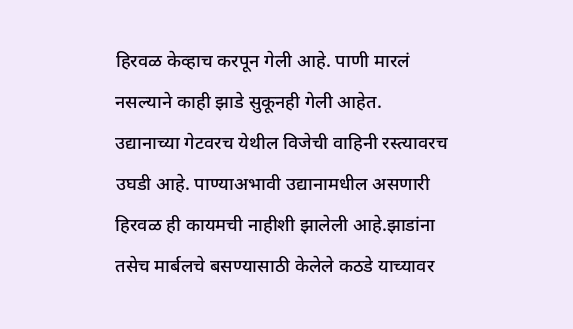हिरवळ केव्हाच करपून गेली आहे. पाणी मारलं नसल्याने काही झाडे सुकूनही गेली आहेत. उद्यानाच्या गेटवरच येथील विजेची वाहिनी रस्त्यावरच उघडी आहे. पाण्याअभावी उद्यानामधील असणारी हिरवळ ही कायमची नाहीशी झालेली आहे.झाडांना तसेच मार्बलचे बसण्यासाठी केलेले कठडे याच्यावर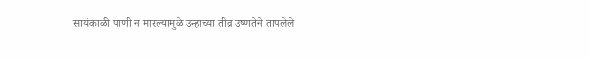सायंकाळी पाणी न मारल्यामुळे उन्हाच्या तीव्र उष्णतेने तापलेले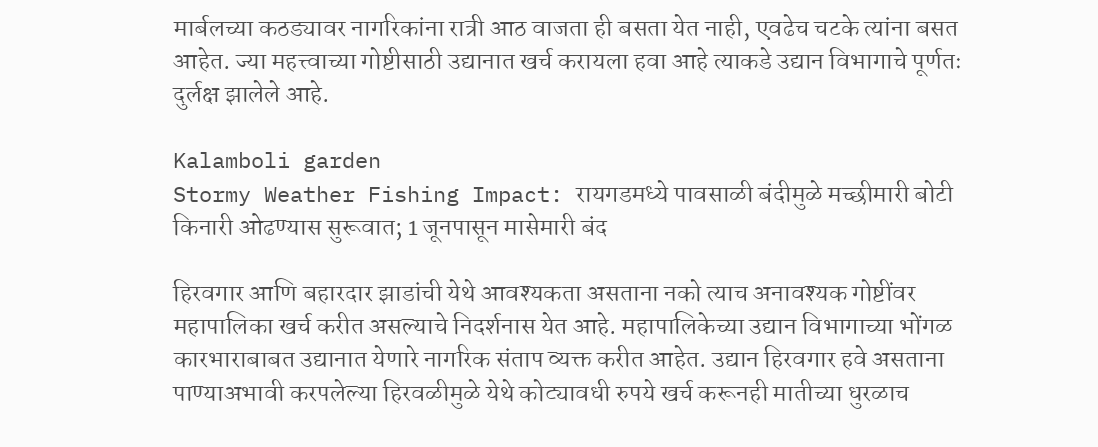मार्बलच्या कठड्यावर नागरिकांना रात्री आठ वाजता ही बसता येत नाही, एवढेच चटके त्यांना बसत आहेत. ज्या महत्त्वाच्या गोष्टीसाठी उद्यानात खर्च करायला हवा आहे त्याकडे उद्यान विभागाचे पूर्णतः दुर्लक्ष झालेले आहे.

Kalamboli garden
Stormy Weather Fishing Impact: रायगडमध्ये पावसाळी बंदीमुळे मच्छीमारी बोटी किनारी ओढण्यास सुरूवात; 1 जूनपासून मासेमारी बंद

हिरवगार आणि बहारदार झाडांची येथे आवश्यकता असताना नको त्याच अनावश्यक गोष्टींवर महापालिका खर्च करीत असल्याचे निदर्शनास येत आहे. महापालिकेच्या उद्यान विभागाच्या भोंगळ कारभाराबाबत उद्यानात येणारे नागरिक संताप व्यक्त करीत आहेत. उद्यान हिरवगार हवे असताना पाण्याअभावी करपलेल्या हिरवळीमुळे येथे कोट्यावधी रुपये खर्च करूनही मातीच्या धुरळाच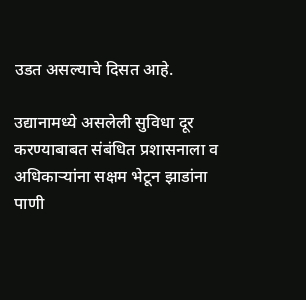उडत असल्याचे दिसत आहे.

उद्यानामध्ये असलेली सुविधा दूर करण्याबाबत संबंधित प्रशासनाला व अधिकाऱ्यांना सक्षम भेटून झाडांना पाणी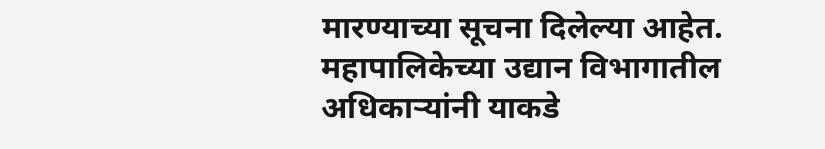मारण्याच्या सूचना दिलेल्या आहेत. महापालिकेच्या उद्यान विभागातील अधिकाऱ्यांनी याकडे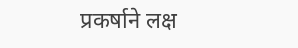प्रकर्षाने लक्ष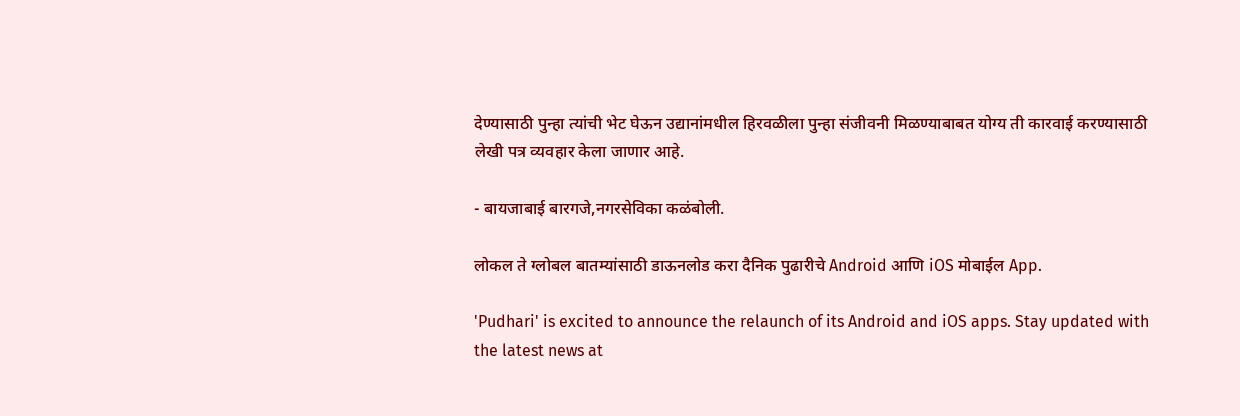देण्यासाठी पुन्हा त्यांची भेट घेऊन उद्यानांमधील हिरवळीला पुन्हा संजीवनी मिळण्याबाबत योग्य ती कारवाई करण्यासाठी लेखी पत्र व्यवहार केला जाणार आहे.

- बायजाबाई बारगजे,नगरसेविका कळंबोली.

लोकल ते ग्लोबल बातम्यांसाठी डाऊनलोड करा दैनिक पुढारीचे Android आणि iOS मोबाईल App.

'Pudhari' is excited to announce the relaunch of its Android and iOS apps. Stay updated with the latest news at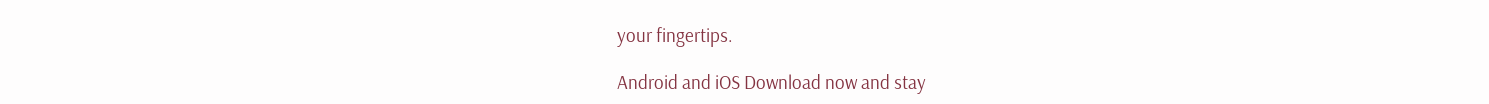your fingertips.

Android and iOS Download now and stay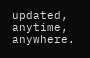updated, anytime, anywhere.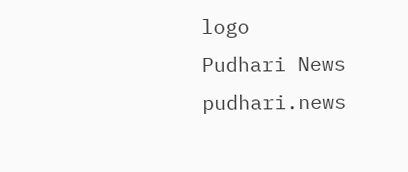logo
Pudhari News
pudhari.news